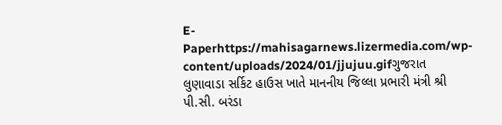E-Paperhttps://mahisagarnews.lizermedia.com/wp-content/uploads/2024/01/jjujuu.gifગુજરાત
લુણાવાડા સર્કિટ હાઉસ ખાતે માનનીય જિલ્લા પ્રભારી મંત્રી શ્રી પી.સી. બરંડા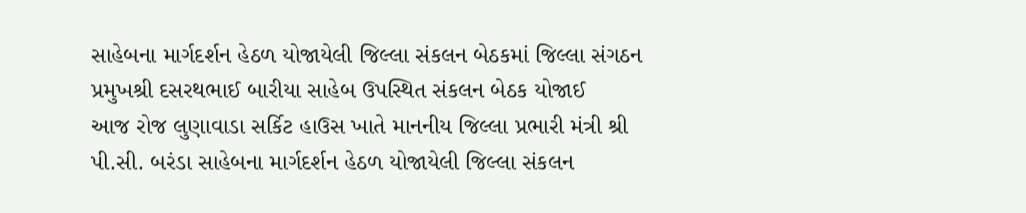સાહેબના માર્ગદર્શન હેઠળ યોજાયેલી જિલ્લા સંકલન બેઠકમાં જિલ્લા સંગઠન પ્રમુખશ્રી દસરથભાઈ બારીયા સાહેબ ઉપસ્થિત સંકલન બેઠક યોજાઈ
આજ રોજ લુણાવાડા સર્કિટ હાઉસ ખાતે માનનીય જિલ્લા પ્રભારી મંત્રી શ્રી પી.સી. બરંડા સાહેબના માર્ગદર્શન હેઠળ યોજાયેલી જિલ્લા સંકલન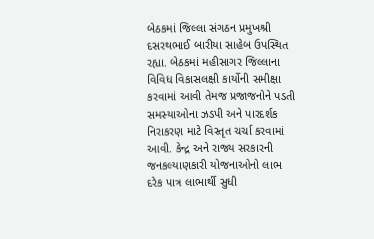બેઠકમાં જિલ્લા સંગઠન પ્રમુખશ્રી દસરથભાઈ બારીયા સાહેબ ઉપસ્થિત રહ્યા. બેઠકમાં મહીસાગર જિલ્લાના વિવિધ વિકાસલક્ષી કાર્યોની સમીક્ષા કરવામાં આવી તેમજ પ્રજાજનોને પડતી સમસ્યાઓના ઝડપી અને પારદર્શક નિરાકરણ માટે વિસ્તૃત ચર્ચા કરવામાં આવી. કેન્દ્ર અને રાજ્ય સરકારની જનકલ્યાણકારી યોજનાઓનો લાભ દરેક પાત્ર લાભાર્થી સુધી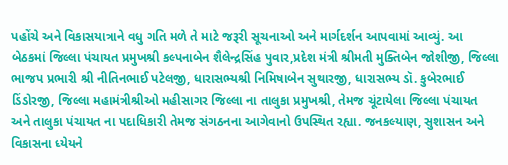પહોંચે અને વિકાસયાત્રાને વધુ ગતિ મળે તે માટે જરૂરી સૂચનાઓ અને માર્ગદર્શન આપવામાં આવ્યું. આ બેઠકમાં જિલ્લા પંચાયત પ્રમુખશ્રી કલ્પનાબેન શૈલેન્દ્રસિંહ પુવાર,પ્રદેશ મંત્રી શ્રીમતી મુક્તિબેન જોશીજી, જિલ્લા ભાજપ પ્રભારી શ્રી નીતિનભાઈ પટેલજી, ધારાસભ્યશ્રી નિમિષાબેન સુથારજી, ધારાસભ્ય ડૉ. કુબેરભાઈ ડિંડોરજી, જિલ્લા મહામંત્રીશ્રીઓ મહીસાગર જિલ્લા ના તાલુકા પ્રમુખશ્રી, તેમજ ચૂંટાયેલા જિલ્લા પંચાયત અને તાલુકા પંચાયત ના પદાધિકારી તેમજ સંગઠનના આગેવાનો ઉપસ્થિત રહ્યા. જનકલ્યાણ, સુશાસન અને વિકાસના ધ્યેયને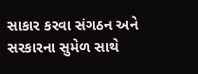સાકાર કરવા સંગઠન અને સરકારના સુમેળ સાથે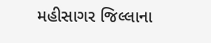મહીસાગર જિલ્લાના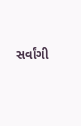સર્વાંગી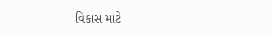વિકાસ માટે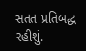સતત પ્રતિબદ્ધ રહીશું.